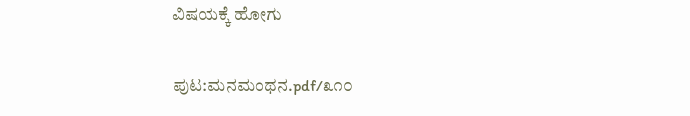ವಿಷಯಕ್ಕೆ ಹೋಗು

ಪುಟ:ಮನಮಂಥನ.pdf/೩೧೦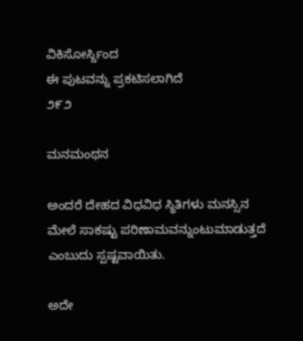ವಿಕಿಸೋರ್ಸ್ದಿಂದ
ಈ ಪುಟವನ್ನು ಪ್ರಕಟಿಸಲಾಗಿದೆ
೨೯೨

ಮನಮಂಥನ

ಅಂದರೆ ದೇಹದ ವಿಧವಿಧ ಸ್ಥಿತಿಗಳು ಮನಸ್ಸಿನ ಮೇಲೆ ಸಾಕಷ್ಟು ಪರಿಣಾಮವನ್ನುಂಟುಮಾಡುತ್ತದೆ ಎಂಬುದು ಸ್ಪಷ್ಟವಾಯಿತು.

ಅದೇ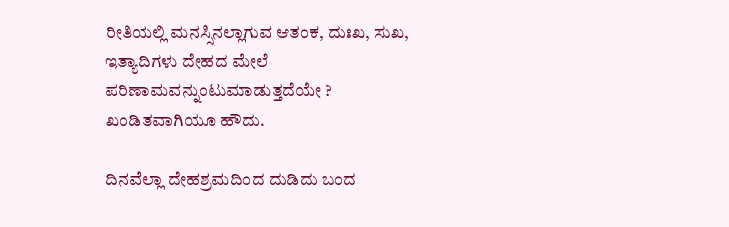ರೀತಿಯಲ್ಲಿ ಮನಸ್ಸಿನಲ್ಲಾಗುವ ಆತಂಕ, ದುಃಖ, ಸುಖ, ಇತ್ಯಾದಿಗಳು ದೇಹದ ಮೇಲೆ ಪರಿಣಾಮವನ್ನುಂಟುಮಾಡುತ್ತದೆಯೇ ? ಖಂಡಿತವಾಗಿಯೂ ಹೌದು.

ದಿನವೆಲ್ಲಾ ದೇಹಶ್ರಮದಿಂದ ದುಡಿದು ಬಂದ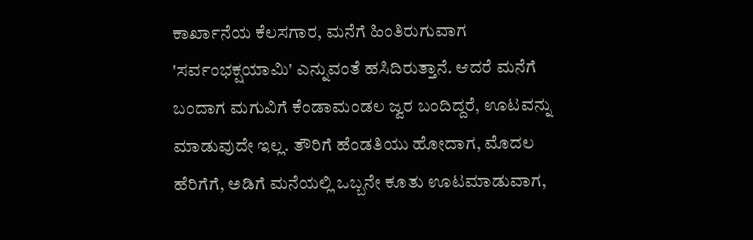ಕಾರ್ಖಾನೆಯ ಕೆಲಸಗಾರ, ಮನೆಗೆ ಹಿಂತಿರುಗುವಾಗ 'ಸರ್ವಂಭಕ್ಷಯಾಮಿ' ಎನ್ನುವಂತೆ ಹಸಿದಿರುತ್ತಾನೆ. ಆದರೆ ಮನೆಗೆ ಬಂದಾಗ ಮಗುವಿಗೆ ಕೆಂಡಾಮಂಡಲ ಜ್ವರ ಬಂದಿದ್ದರೆ, ಊಟವನ್ನು ಮಾಡುವುದೇ ಇಲ್ಲ. ತೌರಿಗೆ ಹೆಂಡತಿಯು ಹೋದಾಗ, ಮೊದಲ ಹೆರಿಗೆಗೆ, ಅಡಿಗೆ ಮನೆಯಲ್ಲಿ ಒಬ್ಬನೇ ಕೂತು ಊಟಮಾಡುವಾಗ,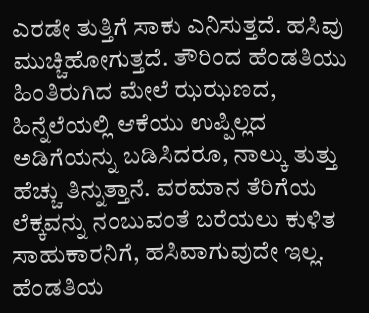ಎರಡೇ ತುತ್ತಿಗೆ ಸಾಕು ಎನಿಸುತ್ತದೆ. ಹಸಿವು ಮುಚ್ಚಿಹೋಗುತ್ತದೆ. ತೌರಿಂದ ಹೆಂಡತಿಯು ಹಿಂತಿರುಗಿದ ಮೇಲೆ ಝಝಣದ, ಹಿನ್ನೆಲೆಯಲ್ಲಿ ಆಕೆಯು ಉಪ್ಪಿಲ್ಲದ ಅಡಿಗೆಯನ್ನು ಬಡಿಸಿದರೂ, ನಾಲ್ಕು ತುತ್ತು ಹೆಚ್ಚು ತಿನ್ನುತ್ತಾನೆ. ವರಮಾನ ತೆರಿಗೆಯ ಲೆಕ್ಕವನ್ನು ನಂಬುವಂತೆ ಬರೆಯಲು ಕುಳಿತ ಸಾಹುಕಾರನಿಗೆ, ಹಸಿವಾಗುವುದೇ ಇಲ್ಲ. ಹೆಂಡತಿಯ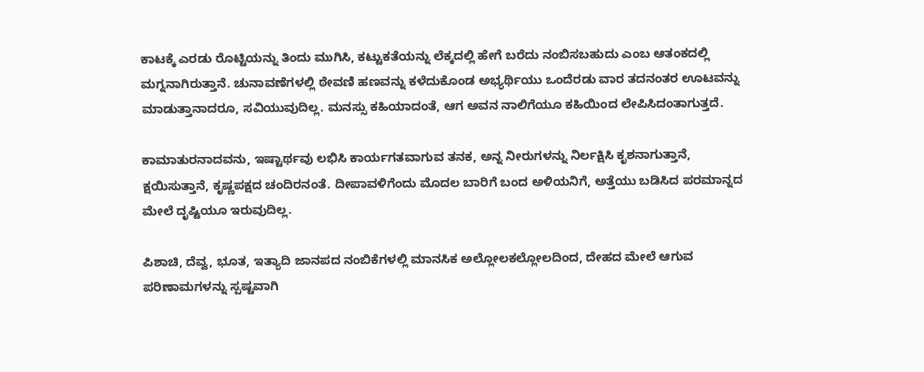ಕಾಟಕ್ಕೆ ಎರಡು ರೊಟ್ಟಿಯನ್ನು ತಿಂದು ಮುಗಿಸಿ, ಕಟ್ಟುಕತೆಯನ್ನು ಲೆಕ್ಕದಲ್ಲಿ ಹೇಗೆ ಬರೆದು ನಂಬಿಸಬಹುದು ಎಂಬ ಆತಂಕದಲ್ಲಿ ಮಗ್ನನಾಗಿರುತ್ತಾನೆ. ಚುನಾವಣೆಗಳಲ್ಲಿ ಠೇವಣಿ ಹಣವನ್ನು ಕಳೆದುಕೊಂಡ ಅಭ್ಯರ್ಥಿಯು ಒಂದೆರಡು ವಾರ ತದನಂತರ ಊಟವನ್ನು ಮಾಡುತ್ತಾನಾದರೂ, ಸವಿಯುವುದಿಲ್ಲ. ಮನಸ್ಸು ಕಹಿಯಾದಂತೆ, ಆಗ ಅವನ ನಾಲಿಗೆಯೂ ಕಹಿಯಿಂದ ಲೇಪಿಸಿದಂತಾಗುತ್ತದೆ.

ಕಾಮಾತುರನಾದವನು, ಇಷ್ಟಾರ್ಥವು ಲಭಿಸಿ ಕಾರ್ಯಗತವಾಗುವ ತನಕ, ಅನ್ನ ನೀರುಗಳನ್ನು ನಿರ್ಲಕ್ಷಿಸಿ ಕೃಶನಾಗುತ್ತಾನೆ, ಕ್ಷಯಿಸುತ್ತಾನೆ, ಕೃಷ್ಣಪಕ್ಷದ ಚಂದಿರನಂತೆ. ದೀಪಾವಳಿಗೆಂದು ಮೊದಲ ಬಾರಿಗೆ ಬಂದ ಅಳಿಯನಿಗೆ, ಅತ್ತೆಯು ಬಡಿಸಿದ ಪರಮಾನ್ನದ ಮೇಲೆ ದೃಷ್ಟಿಯೂ ಇರುವುದಿಲ್ಲ.

ಪಿಶಾಚಿ, ದೆವ್ವ, ಭೂತ, ಇತ್ಯಾದಿ ಜಾನಪದ ನಂಬಿಕೆಗಳಲ್ಲಿ ಮಾನಸಿಕ ಅಲ್ಲೋಲಕಲ್ಲೋಲದಿಂದ, ದೇಹದ ಮೇಲೆ ಆಗುವ ಪರಿಣಾಮಗಳನ್ನು ಸ್ಪಷ್ಟವಾಗಿ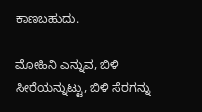ಕಾಣಬಹುದು.

ಮೋಹಿನಿ ಎನ್ನುವ, ಬಿಳಿ ಸೀರೆಯನ್ನುಟ್ಟು, ಬಿಳಿ ಸೆರಗನ್ನು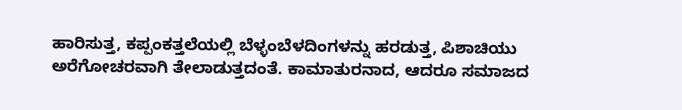ಹಾರಿಸುತ್ತ, ಕಪ್ಪಂಕತ್ತಲೆಯಲ್ಲಿ ಬೆಳ್ಳಂಬೆಳದಿಂಗಳನ್ನು ಹರಡುತ್ತ, ಪಿಶಾಚಿಯು ಅರೆಗೋಚರವಾಗಿ ತೇಲಾಡುತ್ತದಂತೆ. ಕಾಮಾತುರನಾದ, ಆದರೂ ಸಮಾಜದ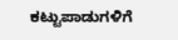ಕಟ್ಟುಪಾಡುಗಳಿಗೆ